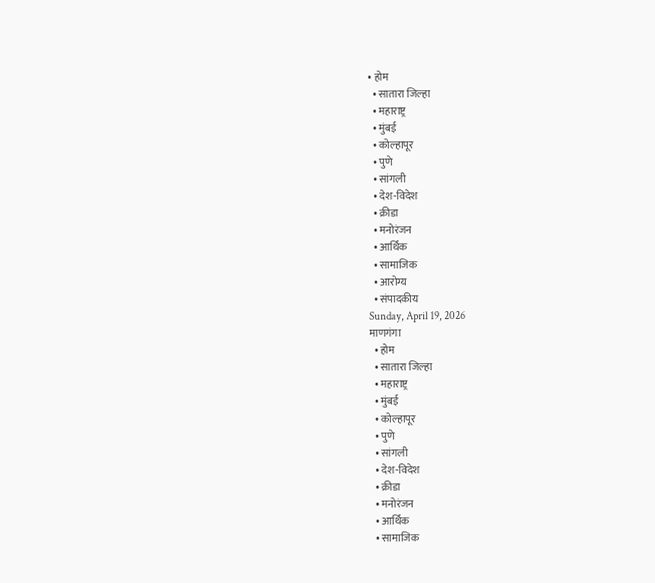• होम
  • सातारा जिल्हा
  • महाराष्ट्र
  • मुंबई
  • कोल्हापूर
  • पुणे
  • सांगली
  • देश-विदेश
  • क्रीडा
  • मनोरंजन
  • आर्थिक
  • सामाजिक
  • आरोग्य
  • संपादकीय
Sunday, April 19, 2026
माणगंगा
  • होम
  • सातारा जिल्हा
  • महाराष्ट्र
  • मुंबई
  • कोल्हापूर
  • पुणे
  • सांगली
  • देश-विदेश
  • क्रीडा
  • मनोरंजन
  • आर्थिक
  • सामाजिक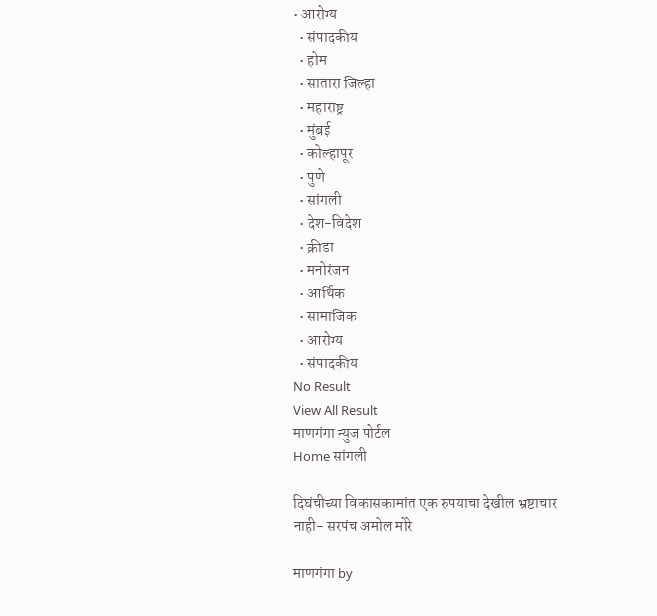• आरोग्य
  • संपादकीय
  • होम
  • सातारा जिल्हा
  • महाराष्ट्र
  • मुंबई
  • कोल्हापूर
  • पुणे
  • सांगली
  • देश-विदेश
  • क्रीडा
  • मनोरंजन
  • आर्थिक
  • सामाजिक
  • आरोग्य
  • संपादकीय
No Result
View All Result
माणगंगा न्युज पोर्टल
Home सांगली

दिघंचीच्या विकासकामांत एक रुपयाचा देखील भ्रष्टाचार नाही- सरपंच अमोल मोरे

माणगंगा by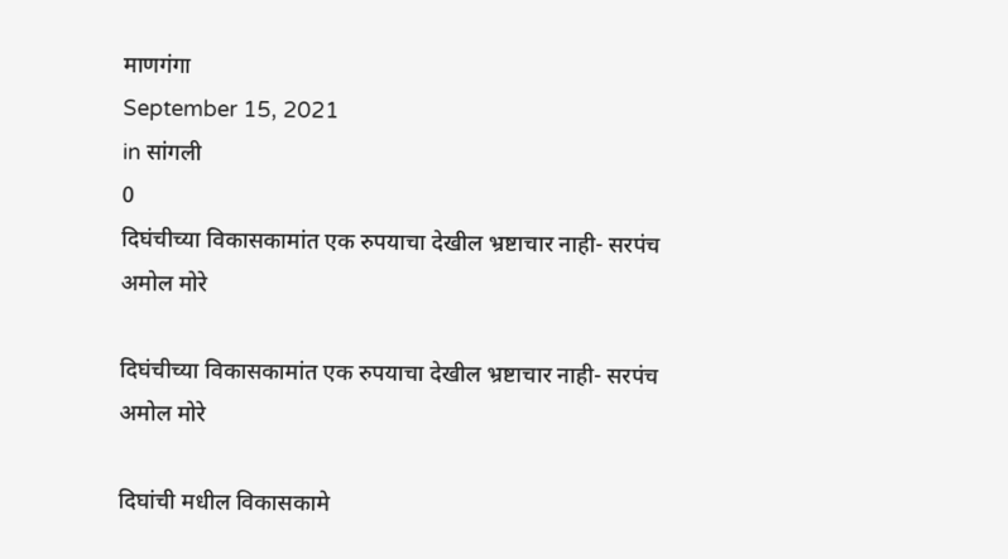माणगंगा
September 15, 2021
in सांगली
0
दिघंचीच्या विकासकामांत एक रुपयाचा देखील भ्रष्टाचार नाही- सरपंच अमोल मोरे

दिघंचीच्या विकासकामांत एक रुपयाचा देखील भ्रष्टाचार नाही- सरपंच अमोल मोरे

दिघांची मधील विकासकामे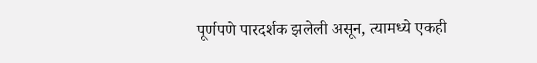पूर्णपणे पारदर्शक झलेली असून, त्यामध्ये एकही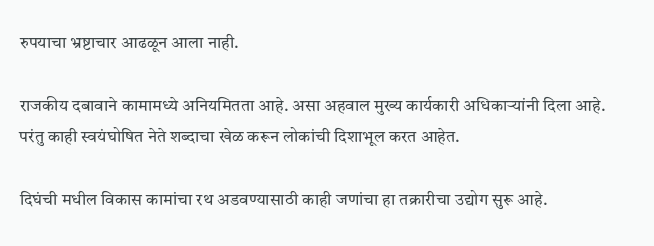रुपयाचा भ्रष्टाचार आढळून आला नाही.

राजकीय दबावाने कामामध्ये अनियमितता आहे. असा अहवाल मुख्य कार्यकारी अधिकाऱ्यांनी दिला आहे. परंतु काही स्वयंघोषित नेते शब्दाचा खेळ करून लोकांची दिशाभूल करत आहेत.

दिघंची मधील विकास कामांचा रथ अडवण्यासाठी काही जणांचा हा तक्रारीचा उद्योग सुरू आहे.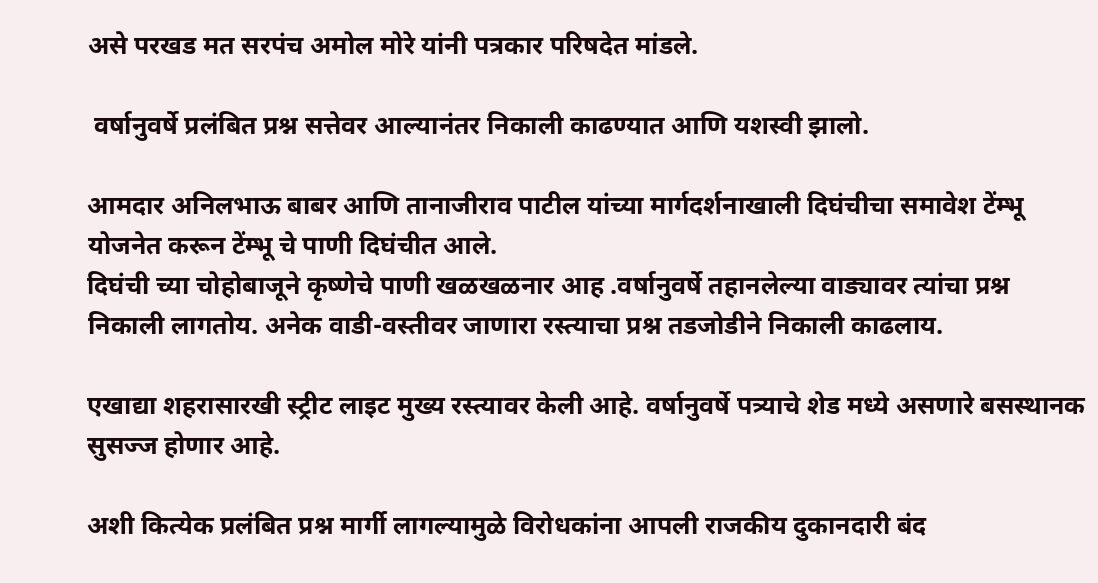असे परखड मत सरपंच अमोल मोरे यांनी पत्रकार परिषदेत मांडले.

 वर्षानुवर्षे प्रलंबित प्रश्न सत्तेवर आल्यानंतर निकाली काढण्यात आणि यशस्वी झालो.

आमदार अनिलभाऊ बाबर आणि तानाजीराव पाटील यांच्या मार्गदर्शनाखाली दिघंचीचा समावेश टेंम्भू योजनेत करून टेंम्भू चे पाणी दिघंचीत आले.
दिघंची च्या चोहोबाजूने कृष्णेचे पाणी खळखळनार आह .वर्षानुवर्षे तहानलेल्या वाड्यावर त्यांचा प्रश्न निकाली लागतोय. अनेक वाडी-वस्तीवर जाणारा रस्त्याचा प्रश्न तडजोडीने निकाली काढलाय.

एखाद्या शहरासारखी स्ट्रीट लाइट मुख्य रस्त्यावर केली आहे. वर्षानुवर्षे पत्र्याचे शेड मध्ये असणारे बसस्थानक सुसज्ज होणार आहे.

अशी कित्येक प्रलंबित प्रश्न मार्गी लागल्यामुळे विरोधकांना आपली राजकीय दुकानदारी बंद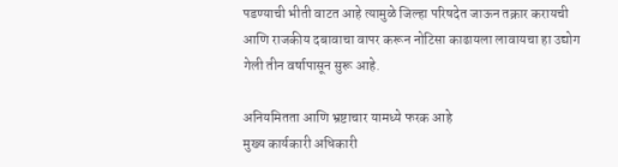पडण्याची भीती वाटत आहे त्यामुळे जिल्हा परिषदेत जाऊन तक्रार करायची आणि राजकीय दबावाचा वापर करून नोटिसा काढायला लावायचा हा उद्योग गेली तीन वर्षापासून सुरू आहे.

अनियमितता आणि भ्रष्टाचार यामध्ये फरक आहे
मुख्य कार्यकारी अधिकारी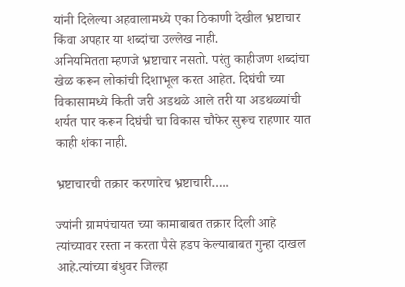यांनी दिलेल्या अहवालामध्ये एका ठिकाणी देखील भ्रष्टाचार किंवा अपहार या शब्दांचा उल्लेख नाही.
अनियमितता म्हणजे भ्रष्टाचार नसतो. परंतु काहीजण शब्दांचा खेळ करून लोकांची दिशाभूल करत आहेत. दिघंची च्या विकासामध्ये किती जरी अडथळे आले तरी या अडथळ्यांची शर्यत पार करून दिघंची चा विकास चौफेर सुरूच राहणार यात काही शंका नाही.

भ्रष्टाचारची तक्रार करणारेच भ्रष्टाचारी…..

ज्यांनी ग्रामपंचायत च्या कामाबाबत तक्रार दिली आहे त्यांच्यावर रस्ता न करता पैसे हडप केल्याबाबत गुन्हा दाखल आहे.त्यांच्या बंधुवर जिल्हा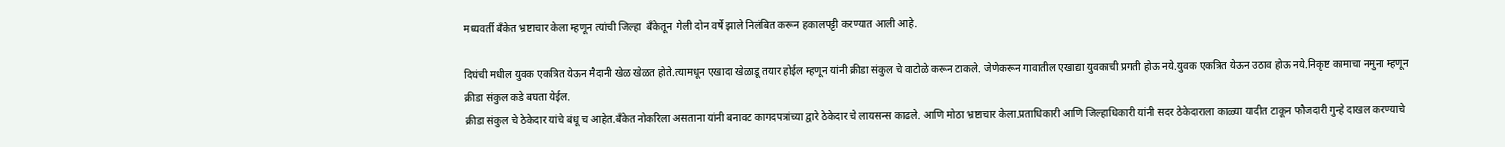मध्यवर्ती बँकेत भ्रष्टाचार केला म्हणून त्यांची जिल्हा  बँकेतून  गेली दोन वर्षे झाले निलंबित करून हकालपट्टी करण्यात आली आहे.

दिघंची मधील युवक एकत्रित येऊन मैदानी खेळ खेळत होते.त्यामधून एखादा खेळाडू तयार होईल म्हणून यांनी क्रीडा संकुल चे वाटोळे करून टाकले. जेणेकरून गावातील एखाद्या युवकाची प्रगती होऊ नये.युवक एकत्रित येऊन उठाव होऊ नये.निकृष्ट कामाचा नमुना म्हणून क्रीडा संकुल कडे बघता येईल.
क्रीडा संकुल चे ठेकेदार यांचे बंधू च आहेत.बँकेत नोकरिला असताना यांनी बनावट कागदपत्रांच्या द्वारे ठेकेदार चे लायसन्स काढले. आणि मोठा भ्रष्टाचार केला.प्रताधिकारी आणि जिल्हाधिकारी यांनी सदर ठेकेदाराला काळ्या यादीत टाकून फौजदारी गुन्हे दाखल करण्याचे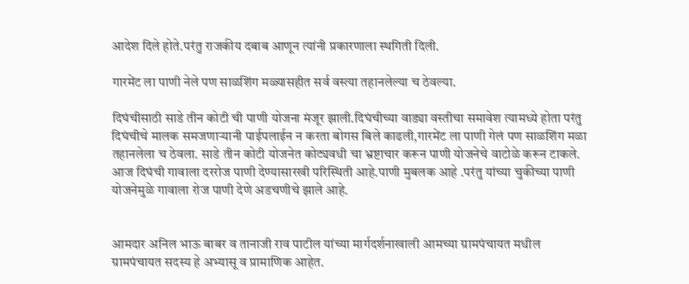आदेश दिले होते.परंतु राजकीय दबाब आणून त्यांनी प्रकारणाला स्थगिती दिली.

गारमेंट ला पाणी नेले पण साळशिंग मळ्यासहीत सर्व वस्त्या तहानलेल्या च ठेवल्या.

दिघंचीसाठी साडे तीन कोटी ची पाणी योजना मंजूर झाली.दिघंचीच्या वाड्या वस्तीचा समावेश त्यामध्ये होता परंतु दिघंचीचे मालक समजणाऱ्यानी पाईपलाईन न करता बोगस बिले काढली,गारमेंट ला पाणी गेलं पण साळशिंग मळा तहानलेला च ठेवला. साडे तीन कोटी योजनेत कोट्यवधी चा भ्रष्टाचार करून पाणी योजनेचे वाटोळे करून टाकले.
आज दिघंची गावाला दररोज पाणी देण्यासारखी परिस्थिती आहे.पाणी मुबलक आहे .परंतु यांच्या चुकीच्या पाणी योजनेमुळे गावाला रोज पाणी देणे अडचणीचे झाले आहे.


आमदार अनिल भाऊ बाबर व तानाजी राव पाटील यांच्या मार्गदर्शनाखाली आमच्या ग्रामपंचायत मधील ग्रामपंचायत सदस्य हे अभ्यासू व प्रामाणिक आहेत.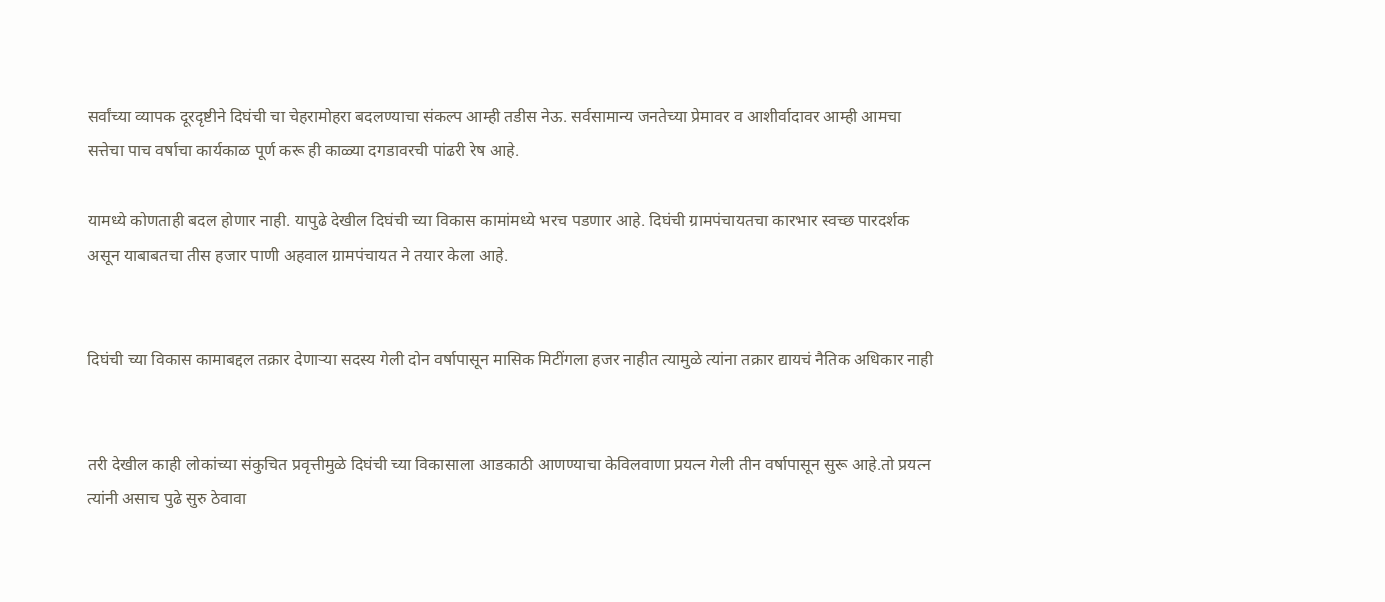सर्वांच्या व्यापक दूरदृष्टीने दिघंची चा चेहरामोहरा बदलण्याचा संकल्प आम्ही तडीस नेऊ. सर्वसामान्य जनतेच्या प्रेमावर व आशीर्वादावर आम्ही आमचा सत्तेचा पाच वर्षाचा कार्यकाळ पूर्ण करू ही काळ्या दगडावरची पांढरी रेष आहे.

यामध्ये कोणताही बदल होणार नाही. यापुढे देखील दिघंची च्या विकास कामांमध्ये भरच पडणार आहे. दिघंची ग्रामपंचायतचा कारभार स्वच्छ पारदर्शक असून याबाबतचा तीस हजार पाणी अहवाल ग्रामपंचायत ने तयार केला आहे.


दिघंची च्या विकास कामाबद्दल तक्रार देणाऱ्या सदस्य गेली दोन वर्षापासून मासिक मिटींगला हजर नाहीत त्यामुळे त्यांना तक्रार द्यायचं नैतिक अधिकार नाही


तरी देखील काही लोकांच्या संकुचित प्रवृत्तीमुळे दिघंची च्या विकासाला आडकाठी आणण्याचा केविलवाणा प्रयत्न गेली तीन वर्षापासून सुरू आहे.तो प्रयत्न त्यांनी असाच पुढे सुरु ठेवावा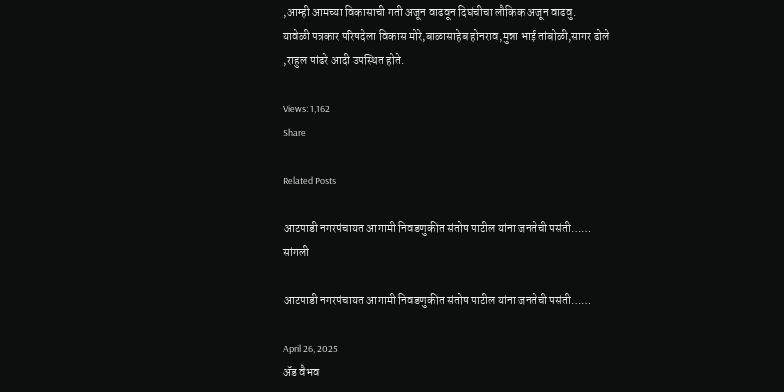,आम्ही आमच्या विकासाची गती अजून वाढवून दिघंचीचा लौकिक अजून वाढवु.
यावेळी पत्रकार परिषदेला विकास मोरे,बाळासाहेब होनराव,मुन्ना भाई तांबोळी,सागर ढोले ,राहुल पांढरे आदी उपस्थित होते.

Views: 1,162
Share

Related Posts

आटपाडी नगरपंचायत आगामी निवडणुकीत संतोष पाटील यांना जनतेची पसंती……
सांगली

आटपाडी नगरपंचायत आगामी निवडणुकीत संतोष पाटील यांना जनतेची पसंती……

April 26, 2025
ॲड वैभव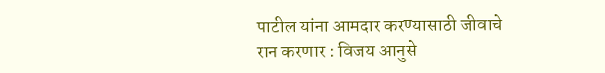पाटील यांना आमदार करण्यासाठी जीवाचे रान करणार : विजय आनुसे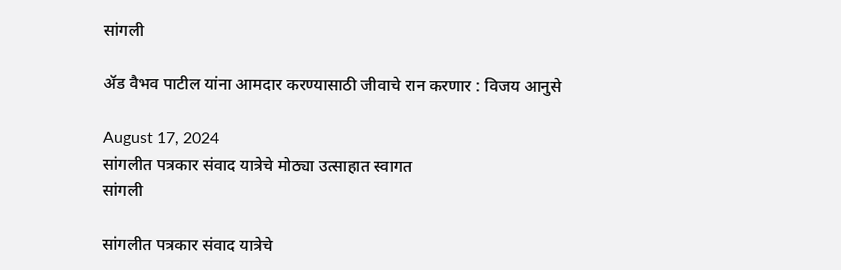सांगली

ॲड वैभव पाटील यांना आमदार करण्यासाठी जीवाचे रान करणार : विजय आनुसे

August 17, 2024
सांगलीत पत्रकार संवाद यात्रेचे मोठ्या उत्साहात स्वागत
सांगली

सांगलीत पत्रकार संवाद यात्रेचे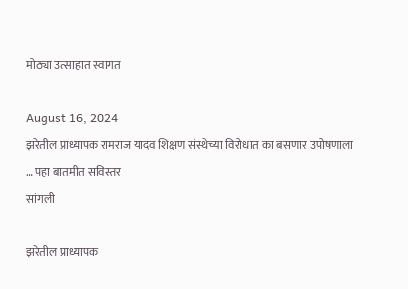मोठ्या उत्साहात स्वागत

August 16, 2024
झरेतील प्राध्यापक रामराज यादव शिक्षण संस्थेच्या विरोधात का बसणार उपोषणाला … पहा बातमीत सविस्तर
सांगली

झरेतील प्राध्यापक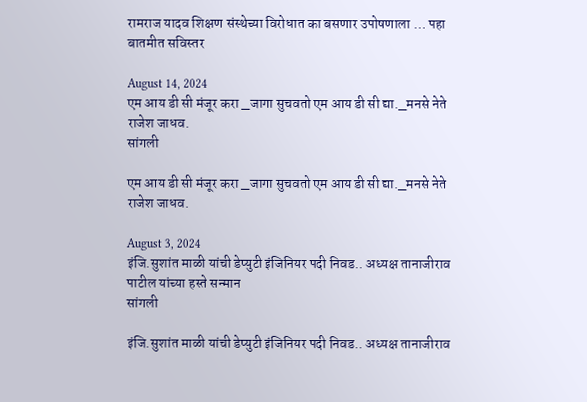रामराज यादव शिक्षण संस्थेच्या विरोधात का बसणार उपोषणाला … पहा बातमीत सविस्तर

August 14, 2024
एम आय डी सी मंजूर करा _जागा सुचवतो एम आय डी सी द्या._मनसे नेते राजेश जाधव.
सांगली

एम आय डी सी मंजूर करा _जागा सुचवतो एम आय डी सी द्या._मनसे नेते राजेश जाधव.

August 3, 2024
इंजि.सुशांत माळी यांची डेप्युटी इंजिनियर पदी निवड.. अध्यक्ष तानाजीराव पाटील यांच्या हस्ते सन्मान
सांगली

इंजि.सुशांत माळी यांची डेप्युटी इंजिनियर पदी निवड.. अध्यक्ष तानाजीराव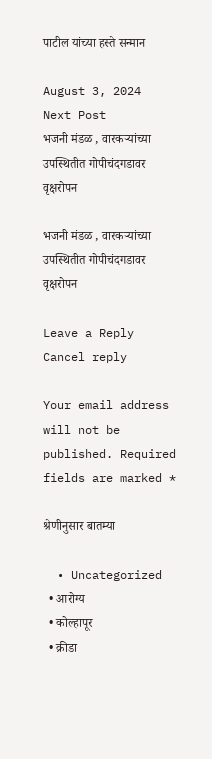पाटील यांच्या हस्ते सन्मान

August 3, 2024
Next Post
भजनी मंडळ , वारकऱ्यांच्या उपस्थितीत गोपीचंदगडावर वृक्षरोपन

भजनी मंडळ , वारकऱ्यांच्या उपस्थितीत गोपीचंदगडावर वृक्षरोपन

Leave a Reply Cancel reply

Your email address will not be published. Required fields are marked *

श्रेणीनुसार बातम्या

  • Uncategorized
  • आरोग्य
  • कोल्हापूर
  • क्रीडा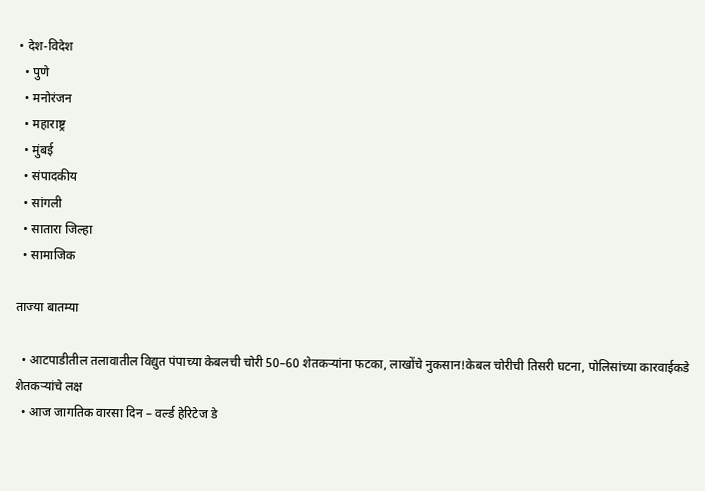• देश-विदेश
  • पुणे
  • मनोरंजन
  • महाराष्ट्र
  • मुंबई
  • संपादकीय
  • सांगली
  • सातारा जिल्हा
  • सामाजिक

ताज्या बातम्या

  • आटपाडीतील तलावातील विद्युत पंपाच्या केबलची चोरी 50–60 शेतकऱ्यांना फटका, लाखोंचे नुकसान!केबल चोरीची तिसरी घटना, पोलिसांच्या कारवाईकडे शेतकऱ्यांचे लक्ष
  • आज जागतिक वारसा दिन – वर्ल्ड हेरिटेज डे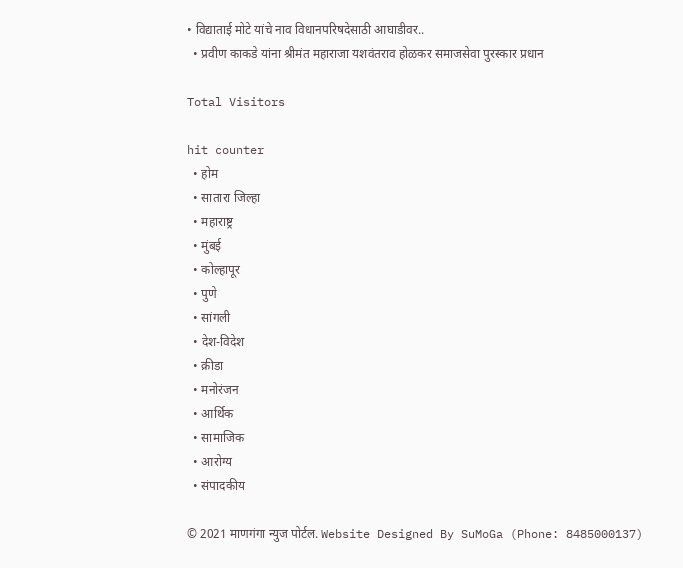• विद्याताई मोटे यांचे नाव विधानपरिषदेसाठी आघाडीवर..
  • प्रवीण काकडे यांना श्रीमंत महाराजा यशवंतराव होळकर समाजसेवा पुरस्कार प्रधान

Total Visitors

hit counter
  • होम
  • सातारा जिल्हा
  • महाराष्ट्र
  • मुंबई
  • कोल्हापूर
  • पुणे
  • सांगली
  • देश-विदेश
  • क्रीडा
  • मनोरंजन
  • आर्थिक
  • सामाजिक
  • आरोग्य
  • संपादकीय

© 2021 माणगंगा न्युज पोर्टल. Website Designed By SuMoGa (Phone: 8485000137)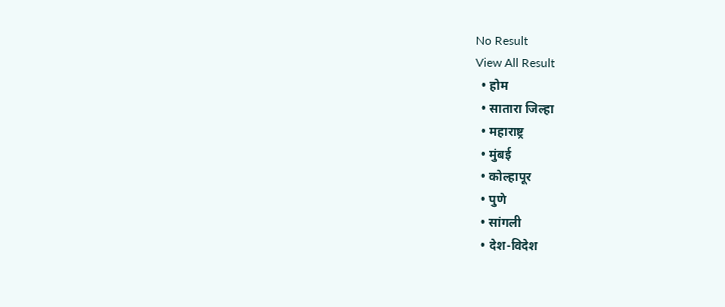No Result
View All Result
  • होम
  • सातारा जिल्हा
  • महाराष्ट्र
  • मुंबई
  • कोल्हापूर
  • पुणे
  • सांगली
  • देश-विदेश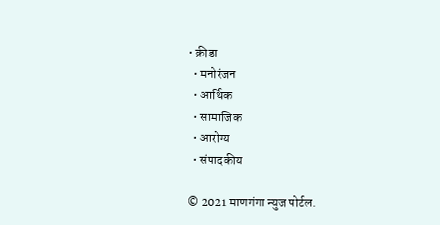• क्रीडा
  • मनोरंजन
  • आर्थिक
  • सामाजिक
  • आरोग्य
  • संपादकीय

© 2021 माणगंगा न्युज पोर्टल.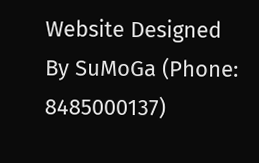Website Designed By SuMoGa (Phone: 8485000137)